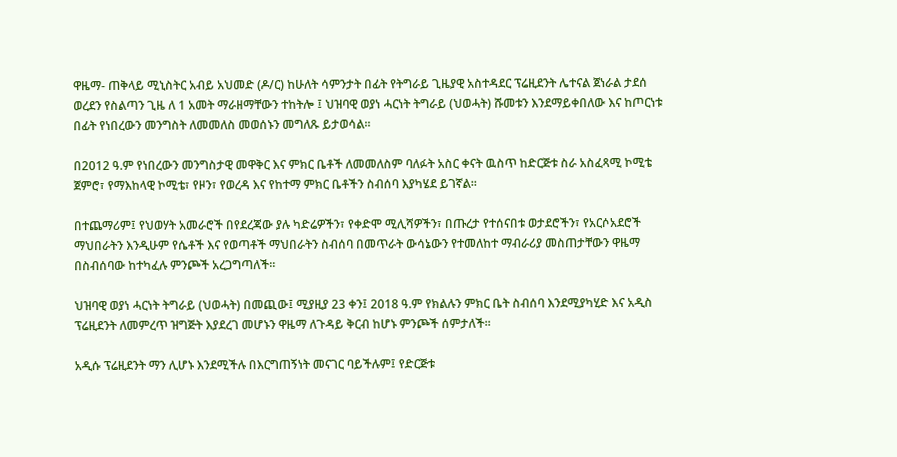ዋዜማ- ጠቅላይ ሚኒስትር አብይ አህመድ (ዶ/ር) ከሁለት ሳምንታት በፊት የትግራይ ጊዜያዊ አስተዳደር ፕሬዚደንት ሌተናል ጀነራል ታደሰ ወረደን የስልጣን ጊዜ ለ 1 አመት ማራዘማቸውን ተከትሎ ፤ ህዝባዊ ወያነ ሓርነት ትግራይ (ህወሓት) ሹመቱን እንደማይቀበለው እና ከጦርነቱ በፊት የነበረውን መንግስት ለመመለስ መወሰኑን መግለጹ ይታወሳል፡፡

በ2012 ዓ.ም የነበረውን መንግስታዊ መዋቅር እና ምክር ቤቶች ለመመለስም ባለፉት አስር ቀናት ዉስጥ ከድርጅቱ ስራ አስፈጻሚ ኮሚቴ ጀምሮ፣ የማእከላዊ ኮሚቴ፣ የዞን፣ የወረዳ እና የከተማ ምክር ቤቶችን ስብሰባ እያካሄደ ይገኛል፡፡

በተጨማሪም፤ የህወሃት አመራሮች በየደረጃው ያሉ ካድሬዎችን፣ የቀድሞ ሚሊሻዎችን፣ በጡረታ የተሰናበቱ ወታደሮችን፣ የአርሶአደሮች ማህበራትን እንዲሁም የሴቶች እና የወጣቶች ማህበራትን ስብሰባ በመጥራት ውሳኔውን የተመለከተ ማብራሪያ መስጠታቸውን ዋዜማ በስብሰባው ከተካፈሉ ምንጮች አረጋግጣለች፡፡

ህዝባዊ ወያነ ሓርነት ትግራይ (ህወሓት) በመጪው፤ ሚያዚያ 23 ቀን፤ 2018 ዓ.ም የክልሉን ምክር ቤት ስብሰባ እንደሚያካሂድ እና አዲስ ፕሬዚደንት ለመምረጥ ዝግጅት እያደረገ መሆኑን ዋዜማ ለጉዳይ ቅርብ ከሆኑ ምንጮች ሰምታለች፡፡

አዲሱ ፕሬዚደንት ማን ሊሆኑ እንደሚችሉ በእርግጠኝነት መናገር ባይችሉም፤ የድርጅቱ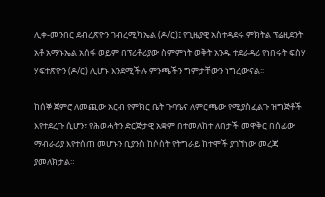ሊቀ-መንበር ደብረጽዮን ገብረሚካኤል (ዶ/ር)፤ የጊዜያዊ አስተዳደሩ ምክትል ፕሬዚደንት አቶ አማኑኤል አሰፋ ወይም በፕሪቶሪያው ስምምነት ወቅት አንዱ ተደራዳሪ የነበሩት ፍስሃ ሃፍተጽዮን (ዶ/ር) ሊሆኑ እንደሚችሉ ምንጫችን ግምታቸውን ነግረውናል፡፡

ከሰኞ ጀምሮ ለመጪው አርብ የምክር ቤት ጉባዔና ለምርጫው የሚያስፈልጉ ዝግጅቶች እየተደረጉ ሲሆን፣ የሕወሓትን ድርጅታዊ አቋም በተመለከተ ለበታች መዋቅር በሰፊው ማብራሪያ እየተሰጠ መሆኑን ቢያንስ ከሶስት የትግራይ ከተሞች ያገኘነው መረጃ ያመለክታል።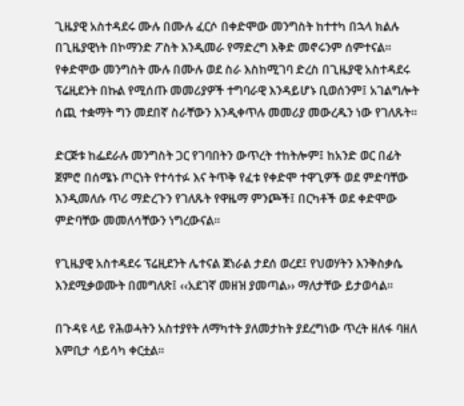ጊዜያዊ አስተዳደሩ ሙሉ በሙሉ ፈርሶ በቀድሞው መንግስት ከተተካ በኋላ ክልሉ በጊዜያዊነት በኮማንድ ፖስት እንዲመራ የማድረግ እቅድ መኖሩንም ሰምተናል፡፡ የቀድሞው መንግስት ሙሉ በሙሉ ወደ ስራ እስከሚገባ ድረስ በጊዜያዊ አስተዳደሩ ፕሬዚደንት በኩል የሚሰጡ መመሪያዎች ተግባራዊ እንዳይሆኑ ቢወሰንም፤ አገልግሎት ሰጪ ተቋማት ግን መደበኛ ስራቸውን እንዲቀጥሉ መመሪያ መውረዱን ነው የገለጹት፡፡

ድርጅቱ ከፌደራሉ መንግስት ጋር የገባበትን ውጥረት ተከትሎም፤ ከአንድ ወር በፊት ጀምሮ በሰሜኑ ጦርነት የተሳተፉ እና ትጥቅ የፈቱ የቀድሞ ተዋጊዎች ወደ ምድባቸው እንዲመለሱ ጥሪ ማድረጉን የገለጹት የዋዜማ ምንጮች፤ በርካቶች ወደ ቀድሞው ምድባቸው መመለሳቸውን ነግረውናል፡፡

የጊዜያዊ አስተዳደሩ ፕሬዚደንት ሌተናል ጀነራል ታደሰ ወረደ፤ የህወሃትን እንቅስቃሴ እንደሚቃወሙት በመግለጽ፤ ‹‹አደገኛ መዘዝ ያመጣል›› ማለታቸው ይታወሳል፡፡

በጉዳዩ ላይ የሕወሓትን አስተያየት ለማካተት ያለመታከት ያደረግነው ጥረት ዘለፋ ባዘለ እምቢታ ሳይሳካ ቀርቷል።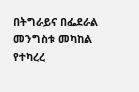በትግራይና በፌደራል መንግስቱ መካከል የተካረረ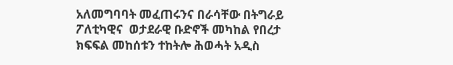አለመግባባት መፈጠሩንና በራሳቸው በትግራይ ፖለቲካዊና  ወታደራዊ ቡድኖች መካከል የበረታ ክፍፍል መከሰቱን ተከትሎ ሕወሓት አዲስ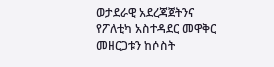ወታደራዊ አደረጃጀትንና የፖለቲካ አስተዳደር መዋቅር መዘርጋቱን ከሶስት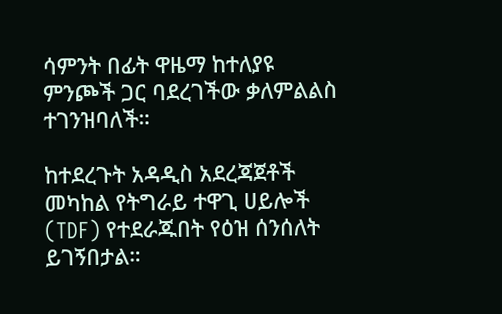ሳምንት በፊት ዋዜማ ከተለያዩ ምንጮች ጋር ባደረገችው ቃለምልልስ ተገንዝባለች።

ከተደረጉት አዳዲስ አደረጃጀቶች መካከል የትግራይ ተዋጊ ሀይሎች (TDF) የተደራጁበት የዕዝ ሰንሰለት ይገኝበታል።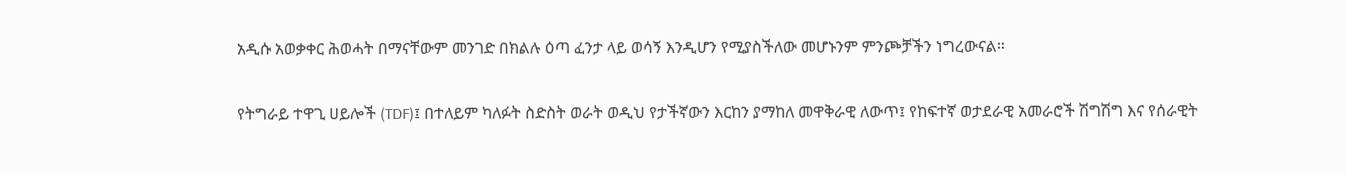አዲሱ አወቃቀር ሕወሓት በማናቸውም መንገድ በክልሉ ዕጣ ፈንታ ላይ ወሳኝ እንዲሆን የሚያስችለው መሆኑንም ምንጮቻችን ነግረውናል።

የትግራይ ተዋጊ ሀይሎች (TDF)፤ በተለይም ካለፉት ስድስት ወራት ወዲህ የታችኛውን እርከን ያማከለ መዋቅራዊ ለውጥ፤ የከፍተኛ ወታደራዊ አመራሮች ሽግሽግ እና የሰራዊት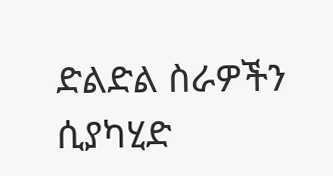ድልድል ስራዎችን ሲያካሂድ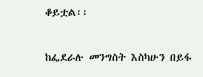ቆይቷል፡፡

ከፌደራሉ መንግስት እስካሁን በይፋ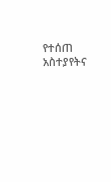የተሰጠ አስተያየትና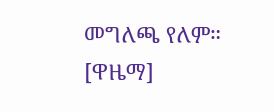መግለጫ የለም። [ዋዜማ]